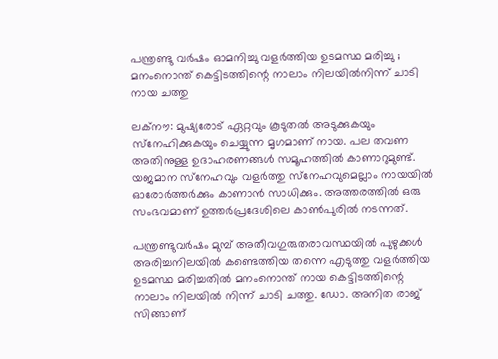പന്ത്രണ്ടു വര്‍ഷം ഓമനിച്ചു വളര്‍ത്തിയ ഉടമസ്ഥ മരിച്ചു ; മനംനൊന്ത് കെട്ടിടത്തിന്റെ നാലാം നിലയില്‍നിന്ന് ചാടി നായ ചത്തു

ലക്‌നൗ: മുഷ്യരോട് ഏറ്റവും കൂടുതല്‍ അടുക്കുകയും സ്‌നേഹിക്കുകയും ചെയ്യുന്ന മൃഗമാണ് നായ. പല തവണ അതിനുള്ള ഉദാഹരണങ്ങള്‍ സമൂഹത്തില്‍ കാണാറുമുണ്ട്. യജമാന സ്‌നേഹവും വളര്‍ത്തു സ്‌നേഹവുമെല്ലാം നായയില്‍ ഓരോര്‍ത്തര്‍ക്കും കാണാന്‍ സാധിക്കും. അത്തരത്തില്‍ ഒരു സംഭവമാണ് ഉത്തര്‍പ്രദേശിലെ കാണ്‍പുരില്‍ നടന്നത്.

പന്ത്രണ്ടുവര്‍ഷം മുമ്പ് അതീവഗുരുതരാവസ്ഥയില്‍ പുഴുക്കള്‍ അരിച്ചനിലയില്‍ കണ്ടെത്തിയ തന്നെ എടുത്തു വളര്‍ത്തിയ ഉടമസ്ഥ മരിച്ചതില്‍ മനംനൊന്ത് നായ കെട്ടിടത്തിന്റെ നാലാം നിലയില്‍ നിന്ന് ചാടി ചത്തു. ഡോ. അനിത രാജ് സിങ്ങാണ്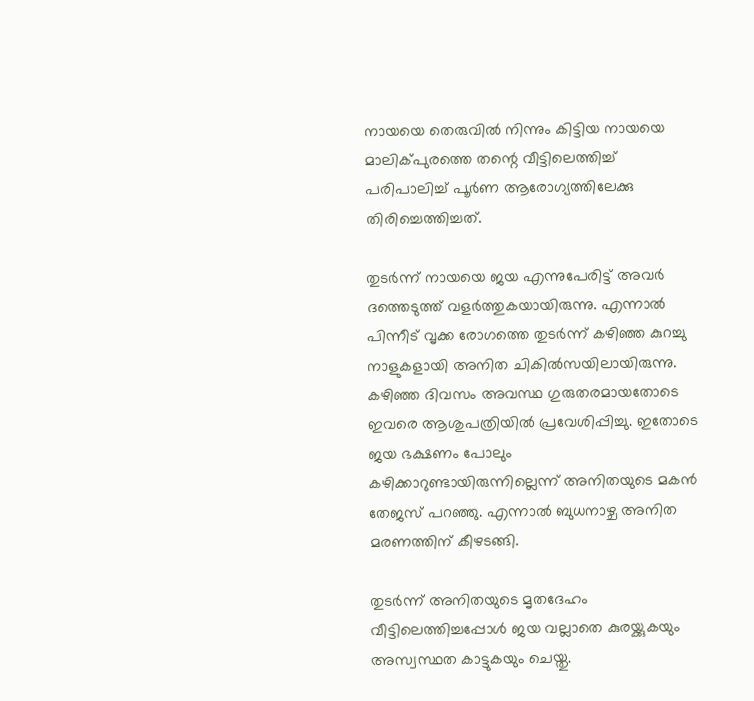നായയെ തെരുവില്‍ നിന്നും കിട്ടിയ നായയെ മാലിക്പുരത്തെ തന്റെ വീട്ടിലെത്തിച്ച് പരിപാലിച്ച് പൂര്‍ണ ആരോഗ്യത്തിലേക്കു തിരിച്ചെത്തിച്ചത്.

തുടര്‍ന്ന് നായയെ ജയ എന്നുപേരിട്ട് അവര്‍ ദത്തെടുത്ത് വളര്‍ത്തുകയായിരുന്നു. എന്നാല്‍ പിന്നീട് വൃക്ക രോഗത്തെ തുടര്‍ന്ന് കഴിഞ്ഞ കുറച്ചു നാളുകളായി അനിത ചികില്‍സയിലായിരുന്നു. കഴിഞ്ഞ ദിവസം അവസ്ഥ ഗുരുതരമായതോടെ ഇവരെ ആശുപത്രിയില്‍ പ്രവേശിപ്പിച്ചു. ഇതോടെ ജയ ഭക്ഷണം പോലും കഴിക്കാറുണ്ടായിരുന്നില്ലെന്ന് അനിതയുടെ മകന്‍ തേജസ് പറഞ്ഞു. എന്നാല്‍ ബുധനാഴ്ച അനിത മരണത്തിന് കീഴടങ്ങി.

തുടര്‍ന്ന് അനിതയുടെ മൃതദേഹം വീട്ടിലെത്തിച്ചപ്പോള്‍ ജയ വല്ലാതെ കുരയ്ക്കുകയും അസ്വസ്ഥത കാട്ടുകയും ചെയ്തു.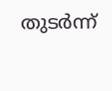തുടര്‍ന്ന്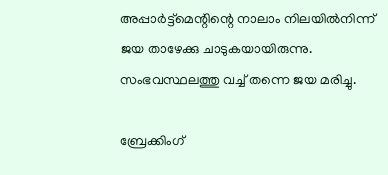അപ്പാര്‍ട്ട്‌മെന്റിന്റെ നാലാം നിലയില്‍നിന്ന് ജയ താഴേക്കു ചാടുകയായിരുന്നു. സംഭവസ്ഥലത്തു വച്ച് തന്നെ ജയ മരിച്ചു.

ബ്രേക്കിംഗ്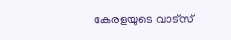കേരളയുടെ വാട്സ്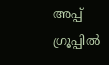അപ്പ് ഗ്രൂപ്പിൽ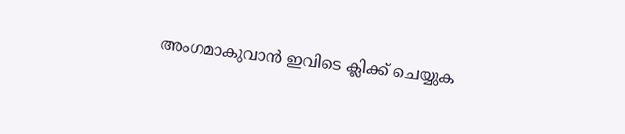അംഗമാകുവാൻ ഇവിടെ ക്ലിക്ക് ചെയ്യുക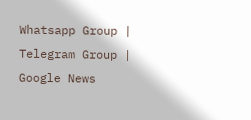Whatsapp Group | Telegram Group | Google News